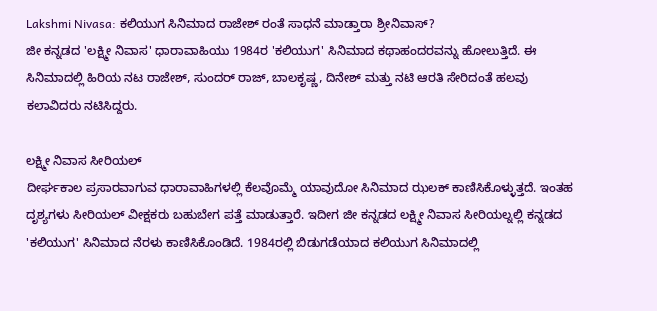Lakshmi Nivasa: ಕಲಿಯುಗ ಸಿನಿಮಾದ ರಾಜೇಶ್ ರಂತೆ ಸಾಧನೆ ಮಾಡ್ತಾರಾ ಶ್ರೀನಿವಾಸ್?
ಜೀ ಕನ್ನಡದ 'ಲಕ್ಷ್ಮೀ ನಿವಾಸ' ಧಾರಾವಾಹಿಯು 1984ರ 'ಕಲಿಯುಗ' ಸಿನಿಮಾದ ಕಥಾಹಂದರವನ್ನು ಹೋಲುತ್ತಿದೆ. ಈ ಸಿನಿಮಾದಲ್ಲಿ ಹಿರಿಯ ನಟ ರಾಜೇಶ್, ಸುಂದರ್ ರಾಜ್, ಬಾಲಕೃಷ್ಣ, ದಿನೇಶ್ ಮತ್ತು ನಟಿ ಆರತಿ ಸೇರಿದಂತೆ ಹಲವು ಕಲಾವಿದರು ನಟಿಸಿದ್ದರು.

ಲಕ್ಷ್ಮೀ ನಿವಾಸ ಸೀರಿಯಲ್
ದೀರ್ಘಕಾಲ ಪ್ರಸಾರವಾಗುವ ಧಾರಾವಾಹಿಗಳಲ್ಲಿ ಕೆಲವೊಮ್ಮೆ ಯಾವುದೋ ಸಿನಿಮಾದ ಝಲಕ್ ಕಾಣಿಸಿಕೊಳ್ಳುತ್ತದೆ. ಇಂತಹ ದೃಶ್ಯಗಳು ಸೀರಿಯಲ್ ವೀಕ್ಷಕರು ಬಹುಬೇಗ ಪತ್ತೆ ಮಾಡುತ್ತಾರೆ. ಇದೀಗ ಜೀ ಕನ್ನಡದ ಲಕ್ಷ್ಮೀ ನಿವಾಸ ಸೀರಿಯಲ್ನಲ್ಲಿ ಕನ್ನಡದ 'ಕಲಿಯುಗ' ಸಿನಿಮಾದ ನೆರಳು ಕಾಣಿಸಿಕೊಂಡಿದೆ. 1984ರಲ್ಲಿ ಬಿಡುಗಡೆಯಾದ ಕಲಿಯುಗ ಸಿನಿಮಾದಲ್ಲಿ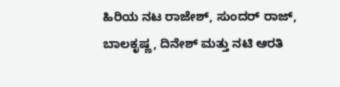ಹಿರಿಯ ನಟ ರಾಜೇಶ್, ಸುಂದರ್ ರಾಜ್, ಬಾಲಕೃಷ್ಣ, ದಿನೇಶ್ ಮತ್ತು ನಟಿ ಆರತಿ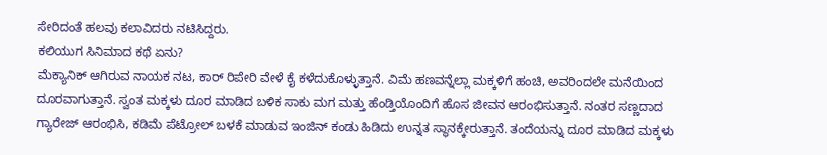ಸೇರಿದಂತೆ ಹಲವು ಕಲಾವಿದರು ನಟಿಸಿದ್ದರು.
ಕಲಿಯುಗ ಸಿನಿಮಾದ ಕಥೆ ಏನು?
ಮೆಕ್ಯಾನಿಕ್ ಆಗಿರುವ ನಾಯಕ ನಟ, ಕಾರ್ ರಿಪೇರಿ ವೇಳೆ ಕೈ ಕಳೆದುಕೊಳ್ಳುತ್ತಾನೆ. ವಿಮೆ ಹಣವನ್ನೆಲ್ಲಾ ಮಕ್ಕಳಿಗೆ ಹಂಚಿ, ಅವರಿಂದಲೇ ಮನೆಯಿಂದ ದೂರವಾಗುತ್ತಾನೆ. ಸ್ವಂತ ಮಕ್ಕಳು ದೂರ ಮಾಡಿದ ಬಳಿಕ ಸಾಕು ಮಗ ಮತ್ತು ಹೆಂಡ್ತಿಯೊಂದಿಗೆ ಹೊಸ ಜೀವನ ಆರಂಭಿಸುತ್ತಾನೆ. ನಂತರ ಸಣ್ಣದಾದ ಗ್ಯಾರೇಜ್ ಆರಂಭಿಸಿ, ಕಡಿಮೆ ಪೆಟ್ರೋಲ್ ಬಳಕೆ ಮಾಡುವ ಇಂಜಿನ್ ಕಂಡು ಹಿಡಿದು ಉನ್ನತ ಸ್ಥಾನಕ್ಕೇರುತ್ತಾನೆ. ತಂದೆಯನ್ನು ದೂರ ಮಾಡಿದ ಮಕ್ಕಳು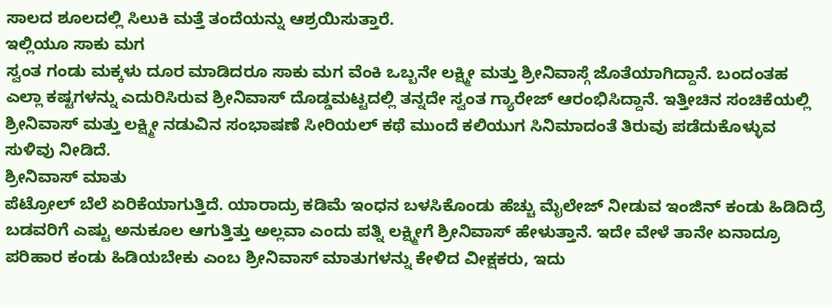ಸಾಲದ ಶೂಲದಲ್ಲಿ ಸಿಲುಕಿ ಮತ್ತೆ ತಂದೆಯನ್ನು ಆಶ್ರಯಿಸುತ್ತಾರೆ.
ಇಲ್ಲಿಯೂ ಸಾಕು ಮಗ
ಸ್ವಂತ ಗಂಡು ಮಕ್ಕಳು ದೂರ ಮಾಡಿದರೂ ಸಾಕು ಮಗ ವೆಂಕಿ ಒಬ್ಬನೇ ಲಕ್ಷ್ಮೀ ಮತ್ತು ಶ್ರೀನಿವಾಸ್ಗೆ ಜೊತೆಯಾಗಿದ್ದಾನೆ. ಬಂದಂತಹ ಎಲ್ಲಾ ಕಷ್ಟಗಳನ್ನು ಎದುರಿಸಿರುವ ಶ್ರೀನಿವಾಸ್ ದೊಡ್ಡಮಟ್ಟದಲ್ಲಿ ತನ್ನದೇ ಸ್ವಂತ ಗ್ಯಾರೇಜ್ ಆರಂಭಿಸಿದ್ದಾನೆ. ಇತ್ತೀಚಿನ ಸಂಚಿಕೆಯಲ್ಲಿ ಶ್ರೀನಿವಾಸ್ ಮತ್ತು ಲಕ್ಷ್ಮೀ ನಡುವಿನ ಸಂಭಾಷಣೆ ಸೀರಿಯಲ್ ಕಥೆ ಮುಂದೆ ಕಲಿಯುಗ ಸಿನಿಮಾದಂತೆ ತಿರುವು ಪಡೆದುಕೊಳ್ಳುವ ಸುಳಿವು ನೀಡಿದೆ.
ಶ್ರೀನಿವಾಸ್ ಮಾತು
ಪೆಟ್ರೋಲ್ ಬೆಲೆ ಏರಿಕೆಯಾಗುತ್ತಿದೆ. ಯಾರಾದ್ರು ಕಡಿಮೆ ಇಂಧನ ಬಳಸಿಕೊಂಡು ಹೆಚ್ಚು ಮೈಲೇಜ್ ನೀಡುವ ಇಂಜಿನ್ ಕಂಡು ಹಿಡಿದಿದ್ರೆ ಬಡವರಿಗೆ ಎಷ್ಟು ಅನುಕೂಲ ಆಗುತ್ತಿತ್ತು ಅಲ್ಲವಾ ಎಂದು ಪತ್ನಿ ಲಕ್ಷ್ಮೀಗೆ ಶ್ರೀನಿವಾಸ್ ಹೇಳುತ್ತಾನೆ. ಇದೇ ವೇಳೆ ತಾನೇ ಏನಾದ್ರೂ ಪರಿಹಾರ ಕಂಡು ಹಿಡಿಯಬೇಕು ಎಂಬ ಶ್ರೀನಿವಾಸ್ ಮಾತುಗಳನ್ನು ಕೇಳಿದ ವೀಕ್ಷಕರು, ಇದು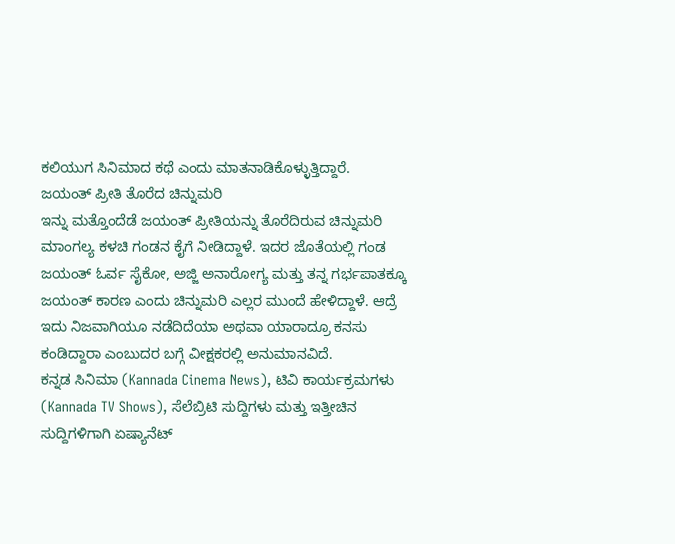ಕಲಿಯುಗ ಸಿನಿಮಾದ ಕಥೆ ಎಂದು ಮಾತನಾಡಿಕೊಳ್ಳುತ್ತಿದ್ದಾರೆ.
ಜಯಂತ್ ಪ್ರೀತಿ ತೊರೆದ ಚಿನ್ನುಮರಿ
ಇನ್ನು ಮತ್ತೊಂದೆಡೆ ಜಯಂತ್ ಪ್ರೀತಿಯನ್ನು ತೊರೆದಿರುವ ಚಿನ್ನುಮರಿ ಮಾಂಗಲ್ಯ ಕಳಚಿ ಗಂಡನ ಕೈಗೆ ನೀಡಿದ್ದಾಳೆ. ಇದರ ಜೊತೆಯಲ್ಲಿ ಗಂಡ ಜಯಂತ್ ಓರ್ವ ಸೈಕೋ, ಅಜ್ಜಿ ಅನಾರೋಗ್ಯ ಮತ್ತು ತನ್ನ ಗರ್ಭಪಾತಕ್ಕೂ ಜಯಂತ್ ಕಾರಣ ಎಂದು ಚಿನ್ನುಮರಿ ಎಲ್ಲರ ಮುಂದೆ ಹೇಳಿದ್ದಾಳೆ. ಆದ್ರೆ ಇದು ನಿಜವಾಗಿಯೂ ನಡೆದಿದೆಯಾ ಅಥವಾ ಯಾರಾದ್ರೂ ಕನಸು ಕಂಡಿದ್ದಾರಾ ಎಂಬುದರ ಬಗ್ಗೆ ವೀಕ್ಷಕರಲ್ಲಿ ಅನುಮಾನವಿದೆ.
ಕನ್ನಡ ಸಿನಿಮಾ (Kannada Cinema News), ಟಿವಿ ಕಾರ್ಯಕ್ರಮಗಳು (Kannada TV Shows), ಸೆಲೆಬ್ರಿಟಿ ಸುದ್ದಿಗಳು ಮತ್ತು ಇತ್ತೀಚಿನ ಸುದ್ದಿಗಳಿಗಾಗಿ ಏಷ್ಯಾನೆಟ್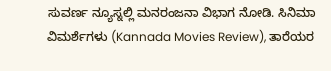ಸುವರ್ಣ ನ್ಯೂಸ್ನಲ್ಲಿ ಮನರಂಜನಾ ವಿಭಾಗ ನೋಡಿ. ಸಿನಿಮಾ ವಿಮರ್ಶೆಗಳು (Kannada Movies Review), ತಾರೆಯರ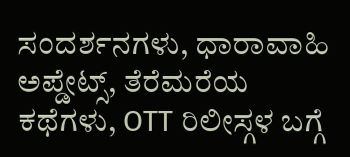ಸಂದರ್ಶನಗಳು, ಧಾರಾವಾಹಿ ಅಪ್ಡೇಟ್ಸ್, ತೆರೆಮರೆಯ ಕಥೆಗಳು, OTT ರಿಲೀಸ್ಗಳ ಬಗ್ಗೆ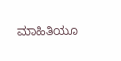ಮಾಹಿತಿಯೂ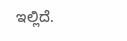ಇಲ್ಲಿದೆ.